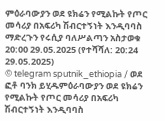ምዕራባውያን ወደ ዩክሬን የሚልኩት የጦር መሳሪያ በአፍሪካ ሽብርተኝነት እንዲባባስ ማድረጉን የሩሲያ ባለሥልጣን አስታወቁ
20:00 29.05.2025 (የተሻሻለ: 20:24 29.05.2025)
© telegram sputnik_ethiopia / ወደ ፎቶ ባንክ ይሂዱምዕራባውያን ወደ ዩክሬን የሚልኩት የጦር መሳሪያ በአፍሪካ ሽብርተኝነት እንዲባባስ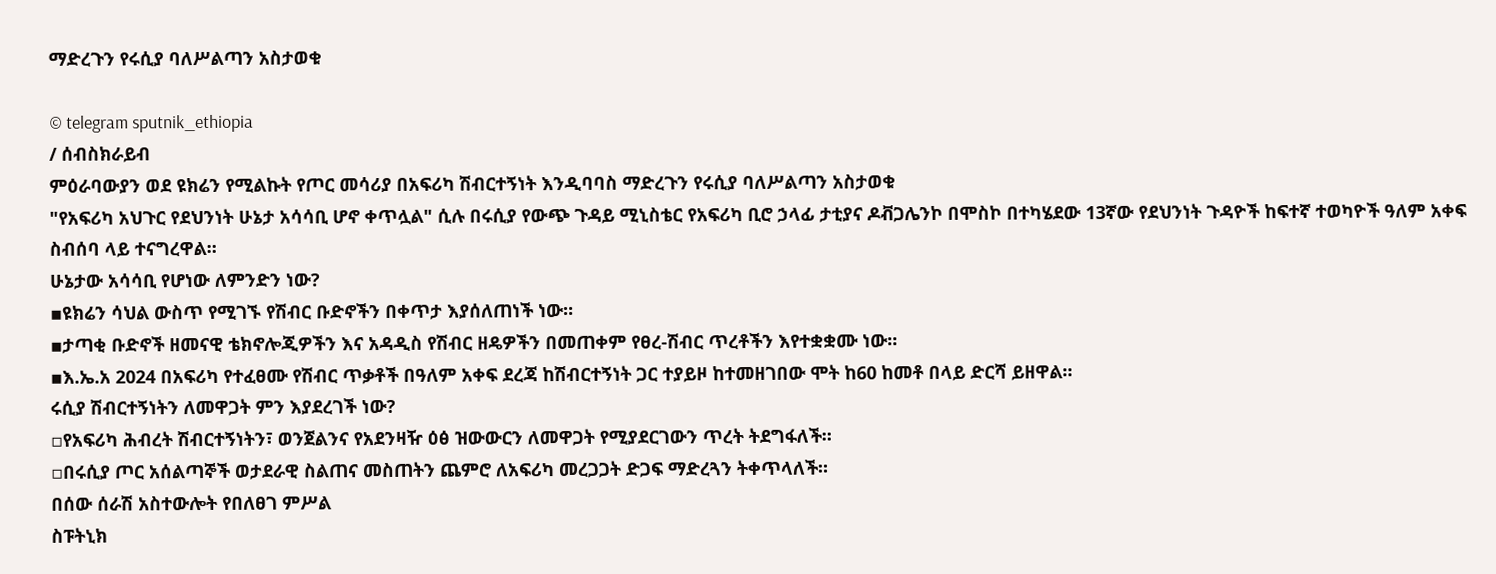ማድረጉን የሩሲያ ባለሥልጣን አስታወቁ

© telegram sputnik_ethiopia
/ ሰብስክራይብ
ምዕራባውያን ወደ ዩክሬን የሚልኩት የጦር መሳሪያ በአፍሪካ ሽብርተኝነት እንዲባባስ ማድረጉን የሩሲያ ባለሥልጣን አስታወቁ
"የአፍሪካ አህጉር የደህንነት ሁኔታ አሳሳቢ ሆኖ ቀጥሏል" ሲሉ በሩሲያ የውጭ ጉዳይ ሚኒስቴር የአፍሪካ ቢሮ ኃላፊ ታቲያና ዶቭጋሌንኮ በሞስኮ በተካሄደው 13ኛው የደህንነት ጉዳዮች ከፍተኛ ተወካዮች ዓለም አቀፍ ስብሰባ ላይ ተናግረዋል።
ሁኔታው አሳሳቢ የሆነው ለምንድን ነው?
▪ዩክሬን ሳህል ውስጥ የሚገኙ የሽብር ቡድኖችን በቀጥታ እያሰለጠነች ነው።
▪ታጣቂ ቡድኖች ዘመናዊ ቴክኖሎጂዎችን እና አዳዲስ የሽብር ዘዴዎችን በመጠቀም የፀረ-ሽብር ጥረቶችን እየተቋቋሙ ነው።
▪እ.ኤ.አ 2024 በአፍሪካ የተፈፀሙ የሽብር ጥቃቶች በዓለም አቀፍ ደረጃ ከሽብርተኝነት ጋር ተያይዞ ከተመዘገበው ሞት ከ60 ከመቶ በላይ ድርሻ ይዘዋል።
ሩሲያ ሽብርተኝነትን ለመዋጋት ምን እያደረገች ነው?
▫የአፍሪካ ሕብረት ሽብርተኝነትን፣ ወንጀልንና የአደንዛዥ ዕፅ ዝውውርን ለመዋጋት የሚያደርገውን ጥረት ትደግፋለች።
▫በሩሲያ ጦር አሰልጣኞች ወታደራዊ ስልጠና መስጠትን ጨምሮ ለአፍሪካ መረጋጋት ድጋፍ ማድረጓን ትቀጥላለች።
በሰው ሰራሽ አስተውሎት የበለፀገ ምሥል
ስፑትኒክ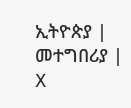ኢትዮጵያ | መተግበሪያ | X